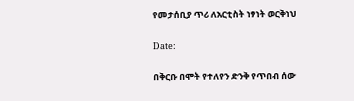የመታሰቢያ ጥሪ ለአርቲስት ነፃነት ወርቅነህ

Date:

በቅርቡ በሞት የተለየን ድንቅ የጥበብ ሰው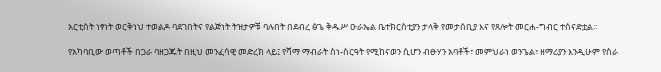አርቲስት ነፃነት ወርቅነህ ተወልዶ ባደገበትና የልጅነት ትዝታዎቹ ባሉበት በደብረ ፅጌ ቅዱሥ ዑራኤል ቤተክርስቲያን ታላቅ የመታሰቢያ እና የጸሎት መርሐ-ግብር ተሰናድቷል።

የአካባቢው ወጣቶች በጋራ ባዘጋጁት በዚህ መንፈሳዊ መድረክ ላይ፤ የሻማ ማብራት ስነ-ስርዓት የሚከናወን ሲሆን ብፁሃን አባቶች፣ መምህራነ ወንጌል፣ ዘማሪያን እንዲሁም የስራ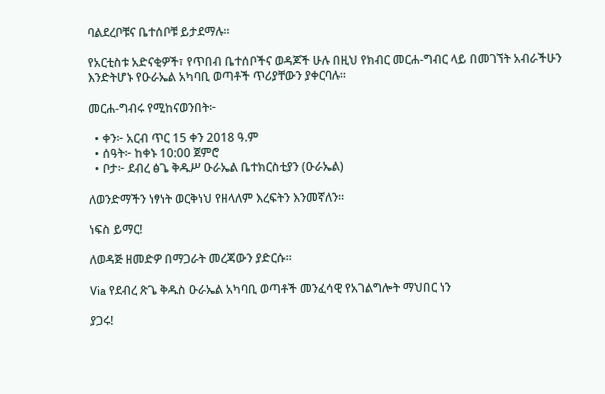ባልደረቦቹና ቤተሰቦቹ ይታደማሉ።

የአርቲስቱ አድናቂዎች፣ የጥበብ ቤተሰቦችና ወዳጆች ሁሉ በዚህ የክብር መርሐ-ግብር ላይ በመገኘት አብራችሁን እንድትሆኑ የዑራኤል አካባቢ ወጣቶች ጥሪያቸውን ያቀርባሉ።

መርሐ-ግብሩ የሚከናወንበት፦

  • ቀን፦ አርብ ጥር 15 ቀን 2018 ዓ.ም
  • ሰዓት፦ ከቀኑ 10:00 ጀምሮ
  • ቦታ፦ ደብረ ፅጌ ቅዱሥ ዑራኤል ቤተክርስቲያን (ዑራኤል)

ለወንድማችን ነፃነት ወርቅነህ የዘላለም እረፍትን እንመኛለን።

ነፍስ ይማር!

ለወዳጅ ዘመድዎ በማጋራት መረጃውን ያድርሱ።

Via የደብረ ጽጌ ቅዱስ ዑራኤል አካባቢ ወጣቶች መንፈሳዊ የአገልግሎት ማህበር ነን

ያጋሩ!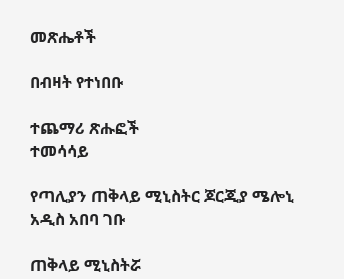መጽሔቶች

በብዛት የተነበቡ

ተጨማሪ ጽሑፎች
ተመሳሳይ

የጣሊያን ጠቅላይ ሚኒስትር ጆርጂያ ሜሎኒ አዲስ አበባ ገቡ

ጠቅላይ ሚኒስትሯ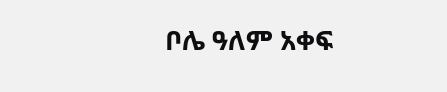ቦሌ ዓለም አቀፍ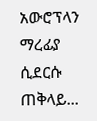አውሮፕላን ማረፊያ ሲደርሱ ጠቅላይ...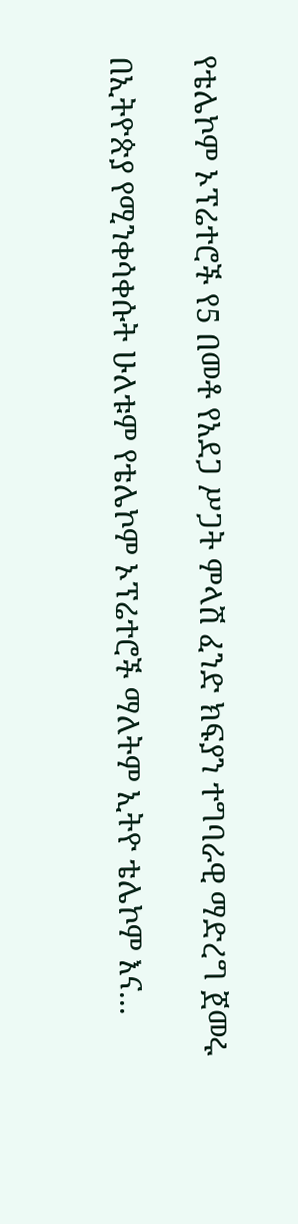የቴሌኮም ኦፕሬተሮች የ5 በመቶ የአደጋ ሥጋት ምላሽ ፈንድ ክፍያን ተግባራዊ ማድረግ ጀመሩ

በኢትዮጵያ የሚንቀሳቀሱት ሁለቱም የቴሌኮም ኦፕሬተሮች ማለትም ኢትዮ ቴሌኮም እና...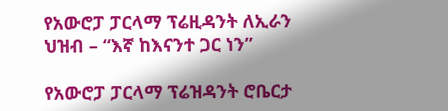የአውሮፓ ፓርላማ ፕሬዚዳንት ለኢራን ህዝብ – “እኛ ከእናንተ ጋር ነን”

የአውሮፓ ፓርላማ ፕሬዝዳንት ሮቤርታ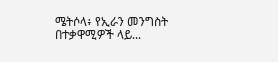ሜትሶላ፥ የኢራን መንግስት በተቃዋሚዎች ላይ...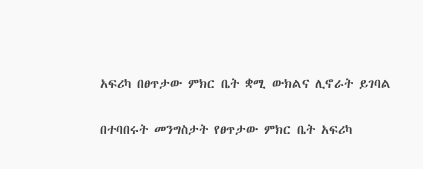አፍሪካ በፀጥታው ምክር ቤት ቋሚ ውክልና ሊኖራት ይገባል

በተባበሩት መንግስታት የፀጥታው ምክር ቤት አፍሪካ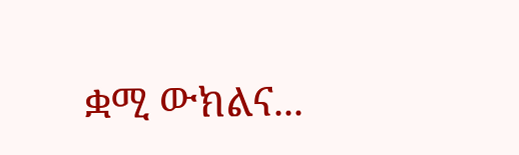ቋሚ ውክልና...